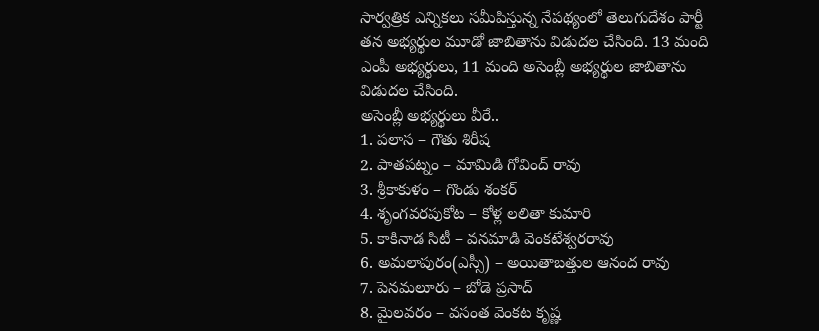సార్వత్రిక ఎన్నికలు సమీపిస్తున్న నేపథ్యంలో తెలుగుదేశం పార్టీ తన అభ్యర్థుల మూడో జాబితాను విడుదల చేసింది. 13 మంది ఎంపీ అభ్యర్థులు, 11 మంది అసెంబ్లీ అభ్యర్థుల జాబితాను విడుదల చేసింది.
అసెంబ్లీ అభ్యర్థులు వీరే..
1. పలాస – గౌతు శిరీష
2. పాతపట్నం – మామిడి గోవింద్ రావు
3. శ్రీకాకుళం – గొండు శంకర్
4. శృంగవరపుకోట – కోళ్ల లలితా కుమారి
5. కాకినాడ సిటీ – వనమాడి వెంకటేశ్వరరావు
6. అమలాపురం(ఎస్సీ) – అయితాబత్తుల ఆనంద రావు
7. పెనమలూరు – బోడె ప్రసాద్
8. మైలవరం – వసంత వెంకట కృష్ణ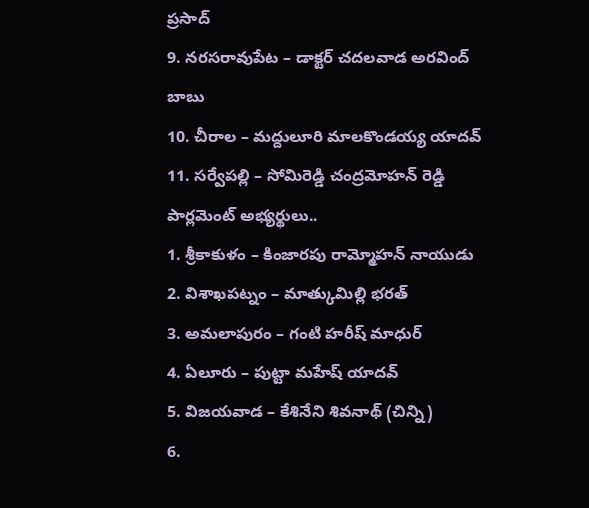ప్రసాద్
9. నరసరావుపేట – డాక్టర్ చదలవాడ అరవింద్ బాబు
10. చీరాల – మద్దులూరి మాలకొండయ్య యాదవ్
11. సర్వేపల్లి – సోమిరెడ్డి చంద్రమోహన్ రెడ్డి
పార్లమెంట్ అభ్యర్థులు..
1. శ్రీకాకుళం – కింజారపు రామ్మోహన్ నాయుడు
2. విశాఖపట్నం – మాత్కుమిల్లి భరత్
3. అమలాపురం – గంటి హరీష్ మాధుర్
4. ఏలూరు – పుట్టా మహేష్ యాదవ్
5. విజయవాడ – కేశినేని శివనాథ్ (చిన్ని)
6.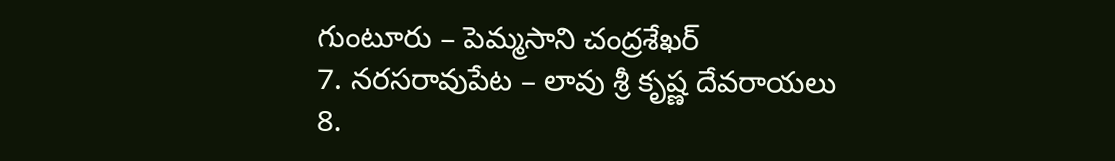గుంటూరు – పెమ్మసాని చంద్రశేఖర్
7. నరసరావుపేట – లావు శ్రీ కృష్ణ దేవరాయలు
8.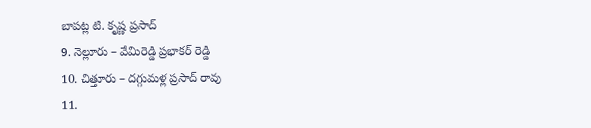బాపట్ల టి. కృష్ణ ప్రసాద్
9. నెల్లూరు – వేమిరెడ్డి ప్రభాకర్ రెడ్డి
10. చిత్తూరు – దగ్గుమళ్ల ప్రసాద్ రావు
11.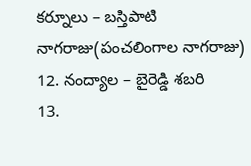కర్నూలు – బస్తిపాటి నాగరాజు(పంచలింగాల నాగరాజు)
12. నంద్యాల – బైరెడ్డి శబరి
13.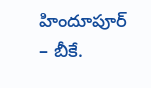హిందూపూర్ – బీకే.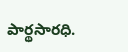పార్థసారధి.